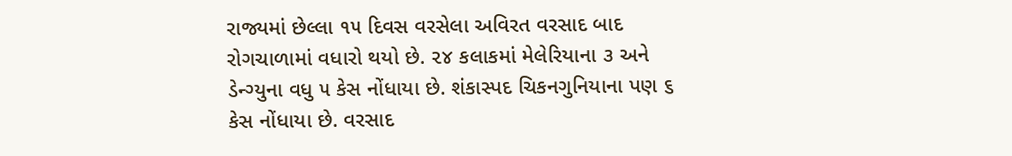રાજ્યમાં છેલ્લા ૧૫ દિવસ વરસેલા અવિરત વરસાદ બાદ રોગચાળામાં વધારો થયો છે. ૨૪ કલાકમાં મેલેરિયાના ૩ અને ડેન્ગ્યુના વધુ ૫ કેસ નોંધાયા છે. શંકાસ્પદ ચિકનગુનિયાના પણ ૬ કેસ નોંધાયા છે. વરસાદ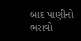બાદ પાણીનો ભરાવો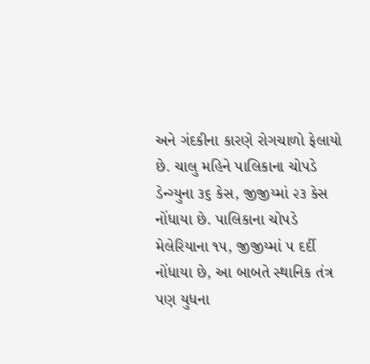અને ગંદકીના કારણે રોગચાળો ફેલાયો છે. ચાલુ મહિને પાલિકાના ચોપડે ડેન્ગ્યુના ૩૬ કેસ, જીજીય્માં ૨૩ કેસ નોંધાયા છે. પાલિકાના ચોપડે મેલેરિયાના ૧૫, જીજીય્માં ૫ દર્દી નોંધાયા છે, આ બાબતે સ્થાનિક તંત્ર પણ યુધના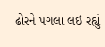ઢોરને પગલા લઇ રહ્યું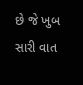છે જે ખુબ સારી વાત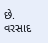છે.
વરસાદ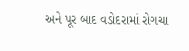અને પૂર બાદ વડોદરામાં રોગચા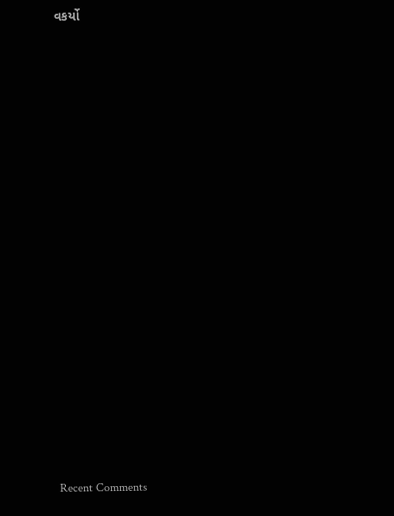વકર્યો


















Recent Comments